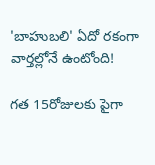'బాహుబలి' ఏదో రకంగా వార్తల్లోనే ఉంటోంది!

గత 15రోజులకు పైగా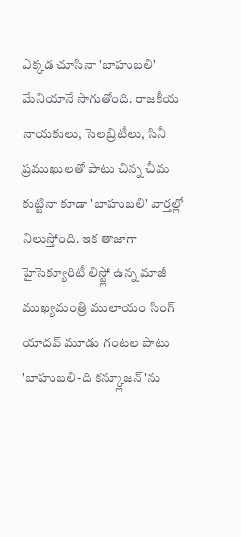ఎక్కడ చూసినా 'బాహుబలి' మేనియానే సాగుతోంది. రాజకీయ నాయకులు, సెలబ్రిటీలు, సినీ ప్రముఖులతో పాటు చిన్న చీమ కుట్టినా కూడా 'బాహుబలి' వార్తల్లో నిలుస్తోంది. ఇక తాజాగా హైసెక్యూరిటీ లిస్ట్లో ఉన్న మాజీ ముఖ్యమంత్రి ములాయం సింగ్ యాదవ్ మూడు గంటల పాటు 'బాహుబలి-ది కన్క్లూజన్'ను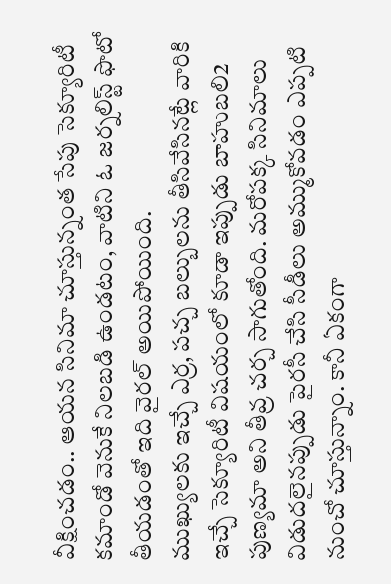వీక్షించడం.. ఆయన సినిమా చూస్తున్నంత సేపు సెక్యూరిటీ కమాండో వెనుకే నిలబడి ఉండటం, వాటిని ఓ జర్నలిస్ట్ ఫొటో తీయడంతో ఇది వైరల్ అయిపోయింది.
ముఖ్యులకు ఇచ్చే ఎర్ర, పచ్చ బల్బులను తీసివేసినట్లే వారికి ఇచ్చే సెక్యూరిటీ విషయంలో కూడా ఇప్పుడు బాహుబలి2 పుణ్యమా అని తీవ్ర చర్చ సాగుతోంది. మరోపక్క సినిమాలు విడుదలైనప్పుడు పైరసీ చేసి సీడీలు అమ్ముకోవడం ఎప్పటి నుంచో చూస్తున్నాం. కానీ ఏకంగా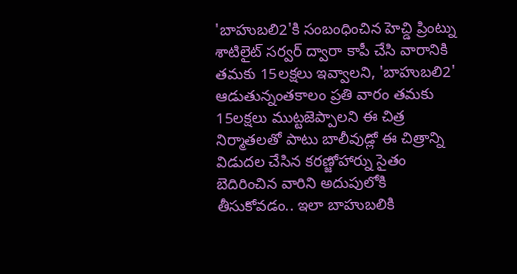'బాహుబలి2'కి సంబంధించిన హెచ్డి ప్రింట్ను శాటిలైట్ సర్వర్ ద్వారా కాపీ చేసి వారానికి తమకు 15లక్షలు ఇవ్వాలని, 'బాహుబలి2' ఆడుతున్నంతకాలం ప్రతి వారం తమకు 15లక్షలు ముట్టజెప్పాలని ఈ చిత్ర నిర్మాతలతో పాటు బాలీవుడ్లో ఈ చిత్రాన్ని విడుదల చేసిన కరణ్జోహార్ను సైతం బెదిరించిన వారిని అదుపులోకి తీసుకోవడం.. ఇలా బాహుబలికి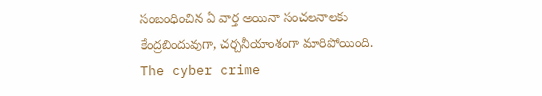సంబంధించిన ఏ వార్త అయినా సంచలనాలకు కేంద్రబిందువుగా, చర్చనీయాంశంగా మారిపోయింది.
The cyber crime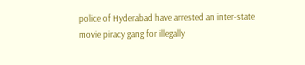police of Hyderabad have arrested an inter-state movie piracy gang for illegally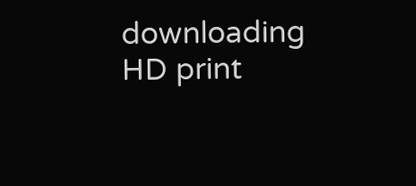downloading HD print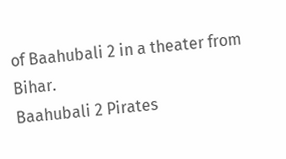of Baahubali 2 in a theater from Bihar.
Baahubali 2 Pirates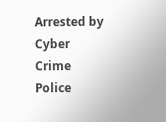Arrested by Cyber Crime Police